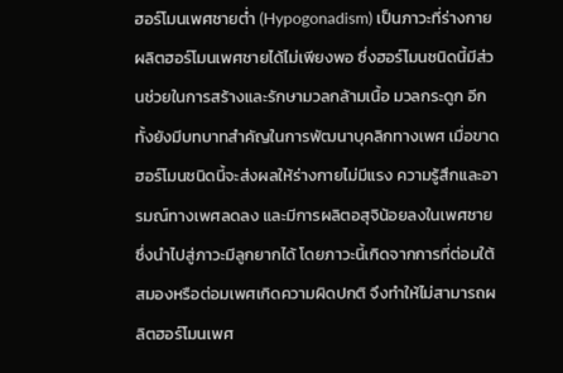ฮอร์โมนเพศชายต่ำ (Hypogonadism) เป็นภาวะที่ร่างกายผลิตฮอร์โมนเพศชายได้ไม่เพียงพอ ซึ่งฮอร์โมนชนิดนี้มีส่วนช่วยในการสร้างและรักษามวลกล้ามเนื้อ มวลกระดูก อีกทั้งยังมีบทบาทสำคัญในการพัฒนาบุคลิกทางเพศ เมื่อขาดฮอร์โมนชนิดนี้จะส่งผลให้ร่างกายไม่มีแรง ความรู้สึกและอารมณ์ทางเพศลดลง และมีการผลิตอสุจิน้อยลงในเพศชายซึ่งนำไปสู่ภาวะมีลูกยากได้ โดยภาวะนี้เกิดจากการที่ต่อมใต้สมองหรือต่อมเพศเกิดความผิดปกติ จึงทำให้ไม่สามารถผลิตฮอร์โมนเพศ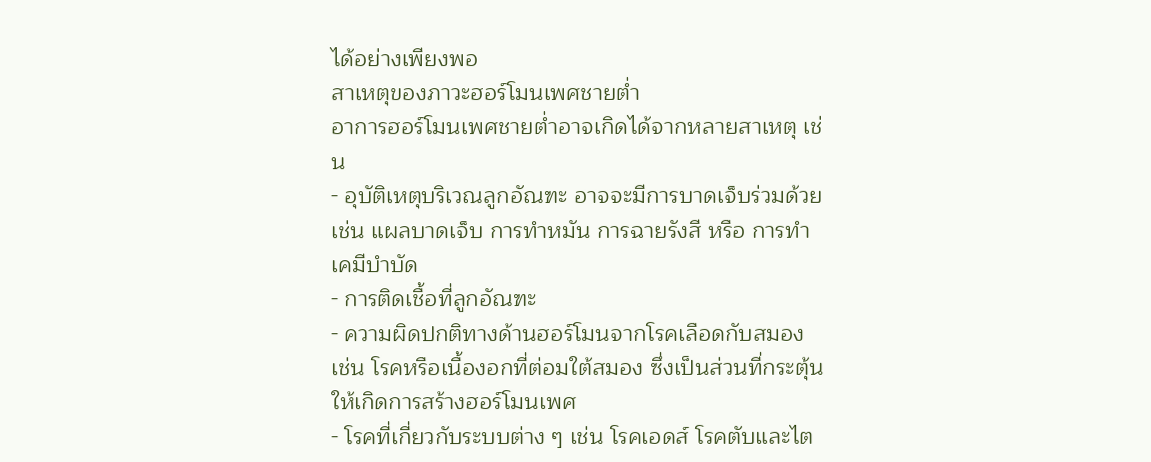ได้อย่างเพียงพอ
สาเหตุของภาวะฮอร์โมนเพศชายต่ำ
อาการฮอร์โมนเพศชายต่ำอาจเกิดได้จากหลายสาเหตุ เช่น
- อุบัติเหตุบริเวณลูกอัณฑะ อาจจะมีการบาดเจ็บร่วมด้วย เช่น แผลบาดเจ็บ การทำหมัน การฉายรังสี หรือ การทำเคมีบำบัด
- การติดเชื้อที่ลูกอัณฑะ
- ความผิดปกติทางด้านฮอร์โมนจากโรคเลือดกับสมอง เช่น โรคหรือเนื้องอกที่ต่อมใต้สมอง ซึ่งเป็นส่วนที่กระตุ้นให้เกิดการสร้างฮอร์โมนเพศ
- โรคที่เกี่ยวกับระบบต่าง ๆ เช่น โรคเอดส์ โรคตับและไต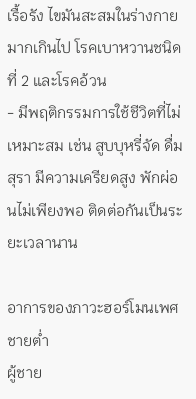เรื้อรัง ไขมันสะสมในร่างกายมากเกินไป โรคเบาหวานชนิดที่ 2 และโรคอ้วน
- มีพฤติกรรมการใช้ชีวิตที่ไม่เหมาะสม เช่น สูบบุหรี่จัด ดื่มสุรา มีความเครียดสูง พักผ่อนไม่เพียงพอ ติดต่อกันเป็นระยะเวลานาน

อาการของภาวะฮอร์โมนเพศชายต่ำ
ผู้ชาย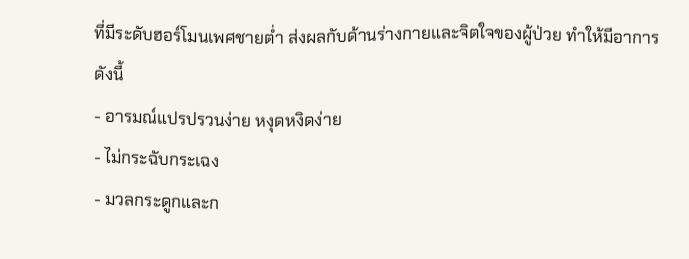ที่มีระดับฮอร์โมนเพศชายต่ำ ส่งผลกับด้านร่างกายและจิตใจของผู้ป่วย ทำให้มีอาการดังนี้
- อารมณ์แปรปรวนง่าย หงุดหงิดง่าย
- ไม่กระฉับกระเฉง
- มวลกระดูกและก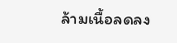ล้ามเนื้อลดลง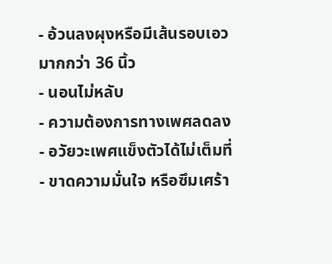- อ้วนลงผุงหรือมีเส้นรอบเอวมากกว่า 36 นิ้ว
- นอนไม่หลับ
- ความต้องการทางเพศลดลง
- อวัยวะเพศแข็งตัวได้ไม่เต็มที่
- ขาดความมั่นใจ หรือซึมเศร้า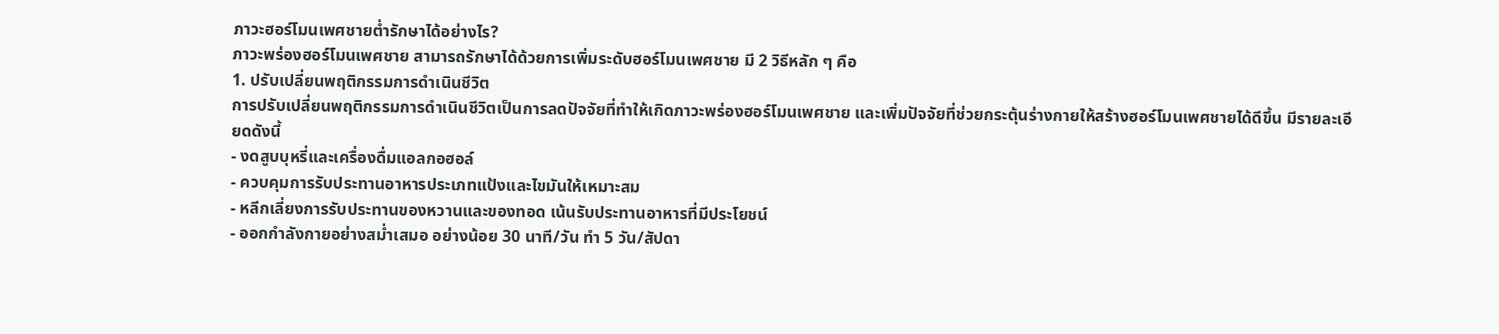ภาวะฮอร์โมนเพศชายต่ำรักษาได้อย่างไร?
ภาวะพร่องฮอร์โมนเพศชาย สามารถรักษาได้ด้วยการเพิ่มระดับฮอร์โมนเพศชาย มี 2 วิธีหลัก ๆ คือ
1. ปรับเปลี่ยนพฤติกรรมการดำเนินชีวิต
การปรับเปลี่ยนพฤติกรรมการดำเนินชีวิตเป็นการลดปัจจัยที่ทำให้เกิดภาวะพร่องฮอร์โมนเพศชาย และเพิ่มปัจจัยที่ช่วยกระตุ้นร่างกายให้สร้างฮอร์โมนเพศชายได้ดีขึ้น มีรายละเอียดดังนี้
- งดสูบบุหรี่และเครื่องดื่มแอลกอฮอล์
- ควบคุมการรับประทานอาหารประเภทแป้งและไขมันให้เหมาะสม
- หลีกเลี่ยงการรับประทานของหวานและของทอด เน้นรับประทานอาหารที่มีประโยชน์
- ออกกำลังกายอย่างสม่ำเสมอ อย่างน้อย 30 นาที/วัน ทำ 5 วัน/สัปดา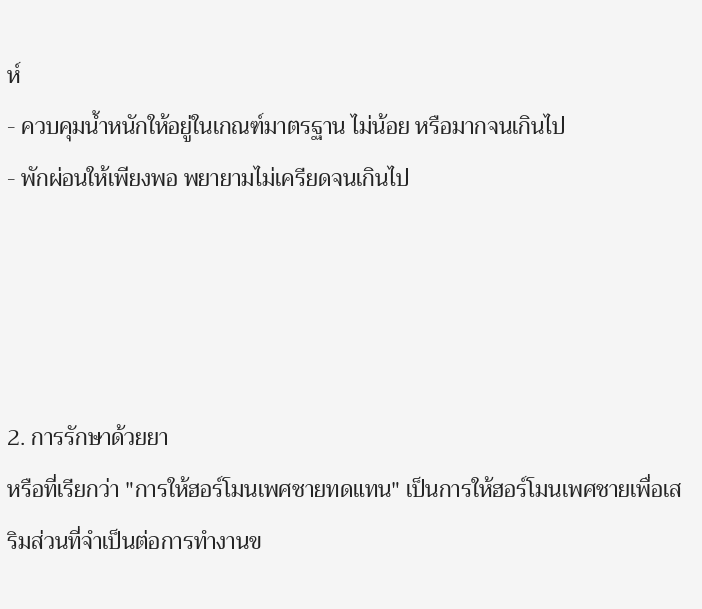ห์
- ควบคุมน้ำหนักให้อยู่ในเกณฑ์มาตรฐาน ไม่น้อย หรือมากจนเกินไป
- พักผ่อนให้เพียงพอ พยายามไม่เครียดจนเกินไป




2. การรักษาด้วยยา
หรือที่เรียกว่า "การให้ฮอร์โมนเพศชายทดแทน" เป็นการให้ฮอร์โมนเพศชายเพื่อเสริมส่วนที่จำเป็นต่อการทำงานข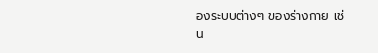องระบบต่างๆ ของร่างกาย เช่น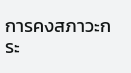การคงสภาวะกระ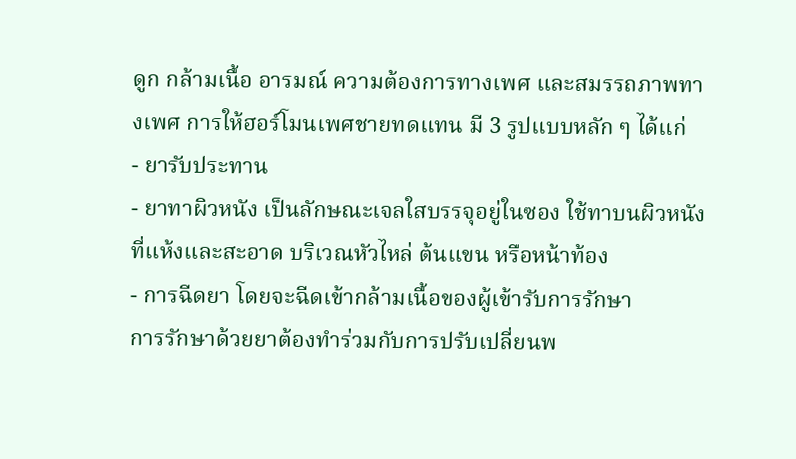ดูก กล้ามเนื้อ อารมณ์ ความต้องการทางเพศ และสมรรถภาพทางเพศ การให้ฮอร์โมนเพศชายทดแทน มี 3 รูปแบบหลัก ๆ ได้แก่
- ยารับประทาน
- ยาทาผิวหนัง เป็นลักษณะเจลใสบรรจุอยู่ในซอง ใช้ทาบนผิวหนังที่แห้งและสะอาด บริเวณหัวไหล่ ต้นแขน หรือหน้าท้อง
- การฉีดยา โดยจะฉีดเข้ากล้ามเนื้อของผู้เข้ารับการรักษา
การรักษาด้วยยาต้องทำร่วมกับการปรับเปลี่ยนพ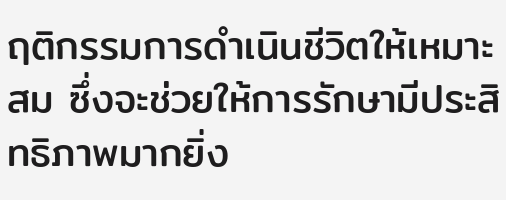ฤติกรรมการดำเนินชีวิตให้เหมาะสม ซึ่งจะช่วยให้การรักษามีประสิทธิภาพมากยิ่ง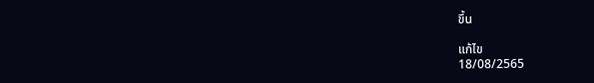ขึ้น

แก้ไข
18/08/2565